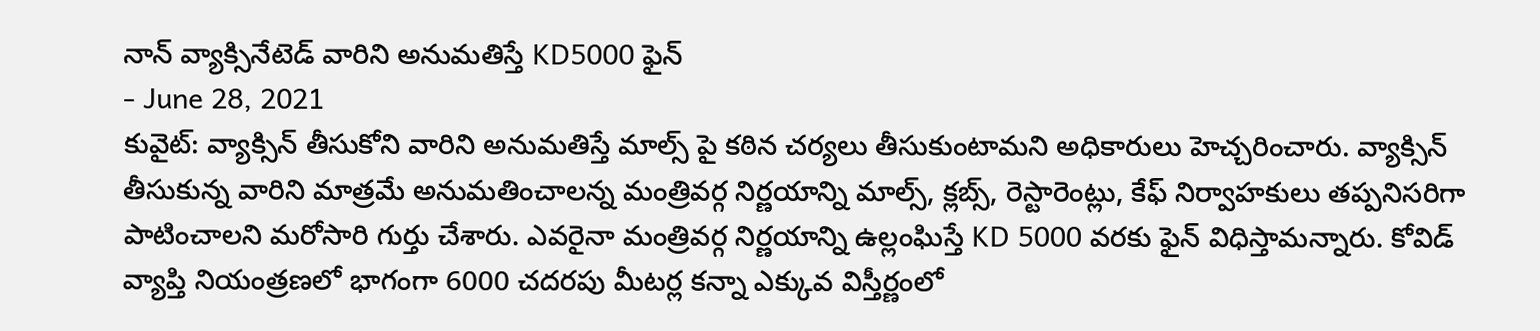నాన్ వ్యాక్సినేటెడ్ వారిని అనుమతిస్తే KD5000 ఫైన్
- June 28, 2021
కువైట్: వ్యాక్సిన్ తీసుకోని వారిని అనుమతిస్తే మాల్స్ పై కఠిన చర్యలు తీసుకుంటామని అధికారులు హెచ్చరించారు. వ్యాక్సిన్ తీసుకున్న వారిని మాత్రమే అనుమతించాలన్న మంత్రివర్గ నిర్ణయాన్ని మాల్స్, క్లబ్స్, రెస్టారెంట్లు, కేఫ్ నిర్వాహకులు తప్పనిసరిగా పాటించాలని మరోసారి గుర్తు చేశారు. ఎవరైనా మంత్రివర్గ నిర్ణయాన్ని ఉల్లంఘిస్తే KD 5000 వరకు ఫైన్ విధిస్తామన్నారు. కోవిడ్ వ్యాప్తి నియంత్రణలో భాగంగా 6000 చదరపు మీటర్ల కన్నా ఎక్కువ విస్తీర్ణంలో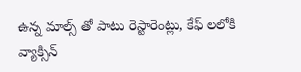ఉన్న మాల్స్ తో పాటు రెస్టారెంట్లు, కేఫ్ లలోకి వ్యాక్సిన్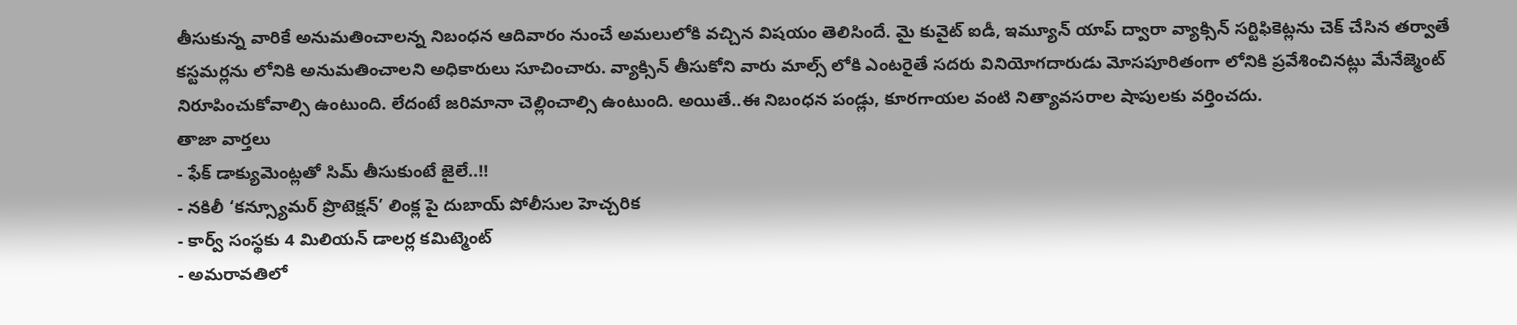తీసుకున్న వారికే అనుమతించాలన్న నిబంధన ఆదివారం నుంచే అమలులోకి వచ్చిన విషయం తెలిసిందే. మై కువైట్ ఐడీ, ఇమ్యూన్ యాప్ ద్వారా వ్యాక్సిన్ సర్టిఫికెట్లను చెక్ చేసిన తర్వాతే కస్టమర్లను లోనికి అనుమతించాలని అధికారులు సూచించారు. వ్యాక్సిన్ తీసుకోని వారు మాల్స్ లోకి ఎంటరైతే సదరు వినియోగదారుడు మోసపూరితంగా లోనికి ప్రవేశించినట్లు మేనేజ్మెంట్ నిరూపించుకోవాల్సి ఉంటుంది. లేదంటే జరిమానా చెల్లించాల్సి ఉంటుంది. అయితే..ఈ నిబంధన పండ్లు, కూరగాయల వంటి నిత్యావసరాల షాపులకు వర్తించదు.
తాజా వార్తలు
- ఫేక్ డాక్యుమెంట్లతో సిమ్ తీసుకుంటే జైలే..!!
- నకిలీ ‘కన్స్యూమర్ ప్రొటెక్షన్’ లింక్ల పై దుబాయ్ పోలీసుల హెచ్చరిక
- కార్వ్ సంస్థకు 4 మిలియన్ డాలర్ల కమిట్మెంట్
- అమరావతిలో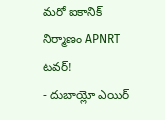మరో ఐకానిక్ నిర్మాణం APNRT టవర్!
- దుబాయ్లో ఎయిర్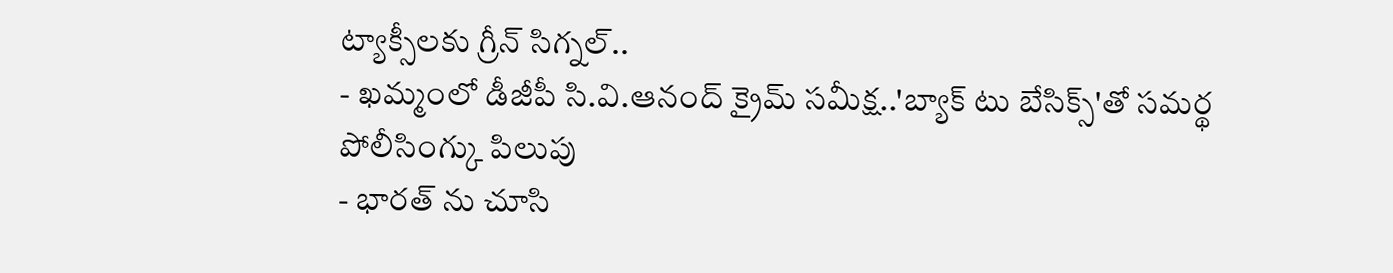ట్యాక్సీలకు గ్రీన్ సిగ్నల్..
- ఖమ్మంలో డీజీపీ సి.వి.ఆనంద్ క్రైమ్ సమీక్ష..'బ్యాక్ టు బేసిక్స్'తో సమర్థ పోలీసింగ్కు పిలుపు
- భారత్ ను చూసి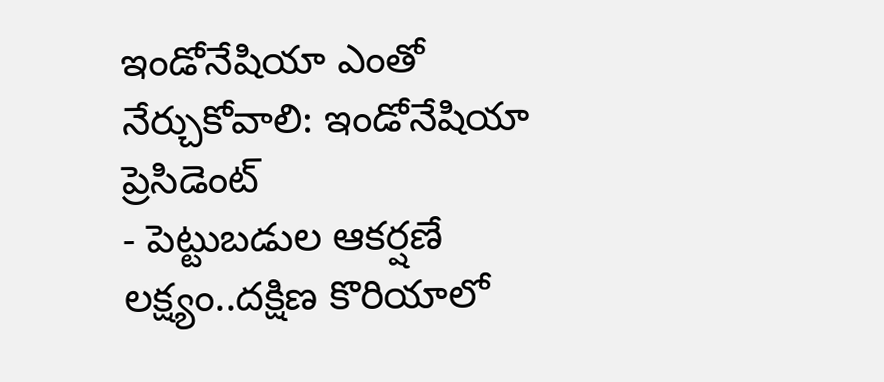ఇండోనేషియా ఎంతో నేర్చుకోవాలి: ఇండోనేషియా ప్రెసిడెంట్
- పెట్టుబడుల ఆకర్షణే లక్ష్యం..దక్షిణ కొరియాలో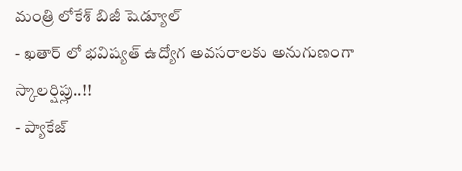మంత్రి లోకేశ్ బిజీ షెడ్యూల్
- ఖతార్ లో భవిష్యత్ ఉద్యోగ అవసరాలకు అనుగుణంగా స్కాలర్షిప్లు..!!
- ప్యాకేజ్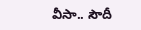వీసా.. సౌదీ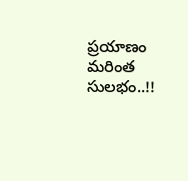ప్రయాణం మరింత సులభం..!!